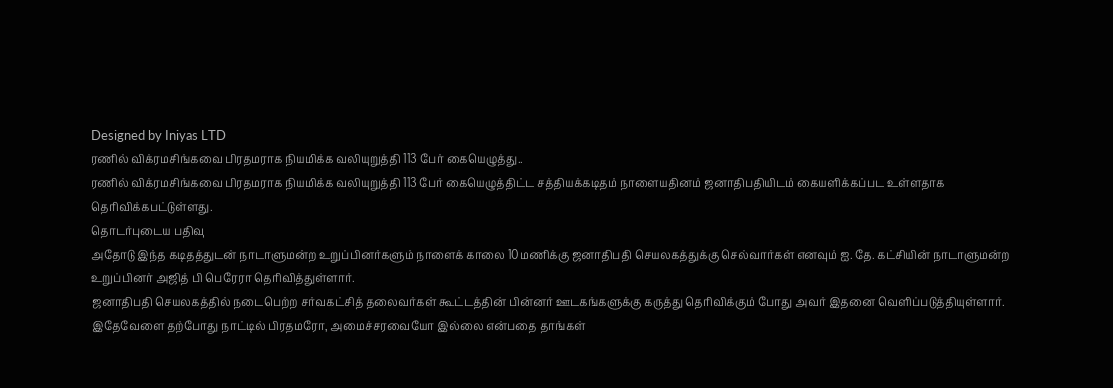Designed by Iniyas LTD
ரணில் விக்ரமசிங்கவை பிரதமராக நியமிக்க வலியுறுத்தி 113 பேர் கையெழுத்து..
ரணில் விக்ரமசிங்கவை பிரதமராக நியமிக்க வலியுறுத்தி 113 பேர் கையெழுத்திட்ட சத்தியக்கடிதம் நாளையதினம் ஜனாதிபதியிடம் கையளிக்கப்பட உள்ளதாக தெரிவிக்கபட்டுள்ளது.
தொடர்புடைய பதிவு
அதோடு இந்த கடிதத்துடன் நாடாளுமன்ற உறுப்பினர்களும் நாளைக் காலை 10மணிக்கு ஜனாதிபதி செயலகத்துக்கு செல்வார்கள் எனவும் ஐ. தே. கட்சியின் நாடாளுமன்ற உறுப்பினர் அஜித் பி பெரேரா தெரிவித்துள்ளார்.
ஜனாதிபதி செயலகத்தில் நடைபெற்ற சர்வகட்சித் தலைவர்கள் கூட்டத்தின் பின்னர் ஊடகங்களுக்கு கருத்து தெரிவிக்கும் போது அவர் இதனை வெளிப்படுத்தியுள்ளார்.
இதேவேளை தற்போது நாட்டில் பிரதமரோ, அமைச்சரவையோ இல்லை என்பதை தாங்கள்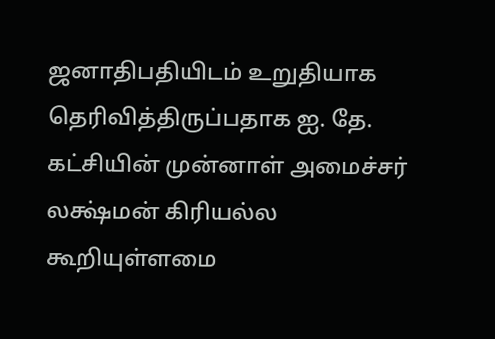ஜனாதிபதியிடம் உறுதியாக தெரிவித்திருப்பதாக ஐ. தே. கட்சியின் முன்னாள் அமைச்சர் லக்ஷ்மன் கிரியல்ல கூறியுள்ளமை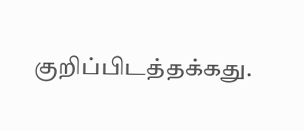குறிப்பிடத்தக்கது.